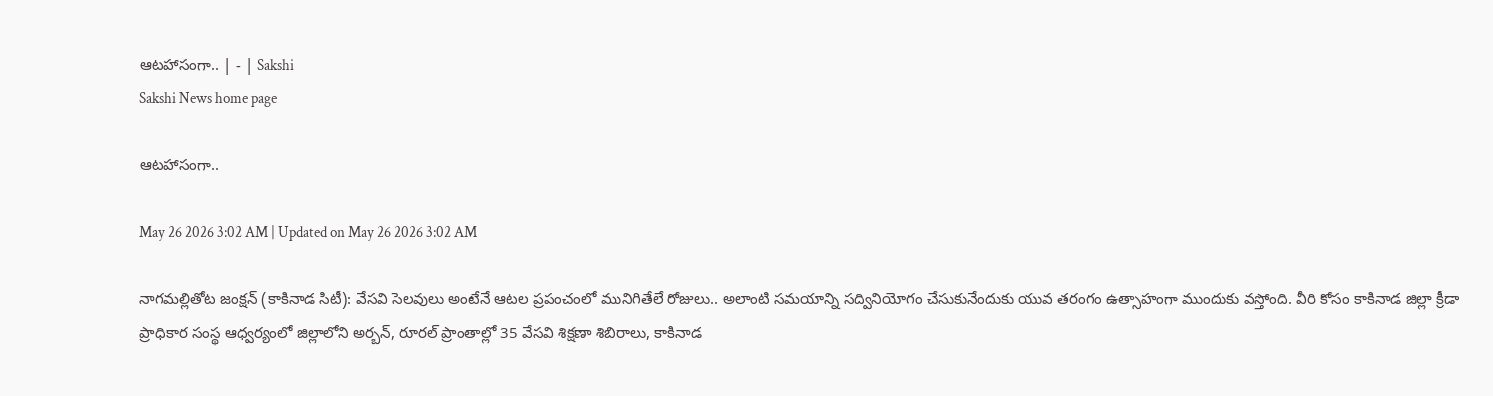ఆటహాసంగా.. | - | Sakshi
Sakshi News home page

ఆటహాసంగా..

May 26 2026 3:02 AM | Updated on May 26 2026 3:02 AM

నాగమల్లితోట జంక్షన్‌ (కాకినాడ సిటీ): వేసవి సెలవులు అంటేనే ఆటల ప్రపంచంలో మునిగితేలే రోజులు.. అలాంటి సమయాన్ని సద్వినియోగం చేసుకునేందుకు యువ తరంగం ఉత్సాహంగా ముందుకు వస్తోంది. వీరి కోసం కాకినాడ జిల్లా క్రీడా ప్రాధికార సంస్థ ఆధ్వర్యంలో జిల్లాలోని అర్బన్‌, రూరల్‌ ప్రాంతాల్లో 35 వేసవి శిక్షణా శిబిరాలు, కాకినాడ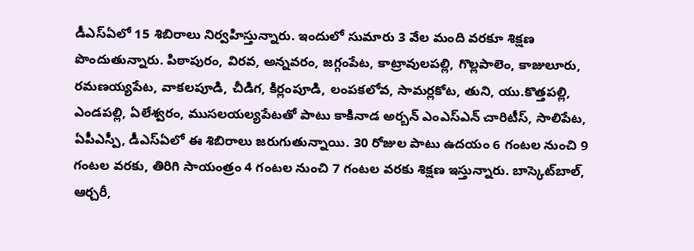డీఎస్‌ఏలో 15 శిబిరాలు నిర్వహిస్తున్నారు. ఇందులో సుమారు 3 వేల మంది వరకూ శిక్షణ పొందుతున్నారు. పిఠాపురం, విరవ, అన్నవరం, జగ్గంపేట, కాట్రావులపల్లి, గొల్లపాలెం, కాజులూరు, రమణయ్యపేట, వాకలపూడి, చీడిగ, కిర్లంపూడి, లంపకలోవ, సామర్లకోట, తుని, యు.కొత్తపల్లి, ఎండపల్లి, ఏలేశ్వరం, ముసలయల్యపేటతో పాటు కాకినాడ అర్బన్‌ ఎంఎస్‌ఎన్‌ చారిటీస్‌, సాలిపేట, ఏపీఎస్పీ, డీఎస్‌ఏలో ఈ శిబిరాలు జరుగుతున్నాయి. 30 రోజుల పాటు ఉదయం 6 గంటల నుంచి 9 గంటల వరకు, తిరిగి సాయంత్రం 4 గంటల నుంచి 7 గంటల వరకు శిక్షణ ఇస్తున్నారు. బాస్కెట్‌బాల్‌, ఆర్చరీ,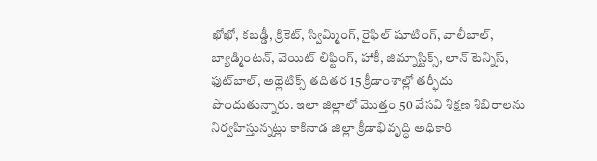ఖోఖో, కబడ్డీ, క్రికెట్‌, స్విమ్మింగ్‌, రైఫిల్‌ షూటింగ్‌, వాలీబాల్‌, బ్యాడ్మింటన్‌, వెయిట్‌ లిఫ్టింగ్‌, హాకీ, జిమ్నాస్టిక్స్‌, లాన్‌ టెన్నిస్‌, ఫుట్‌బాల్‌, అథ్లెటిక్స్‌ తదితర 15 క్రీడాంశాల్లో తర్ఫీదు పొందుతున్నారు. ఇలా జిల్లాలో మొత్తం 50 వేసవి శిక్షణ శిబిరాలను నిర్వహిస్తున్నట్లు కాకినాడ జిల్లా క్రీడాభివృద్ధి అధికారి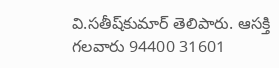వి.సతీష్‌కుమార్‌ తెలిపారు. ఆసక్తి గలవారు 94400 31601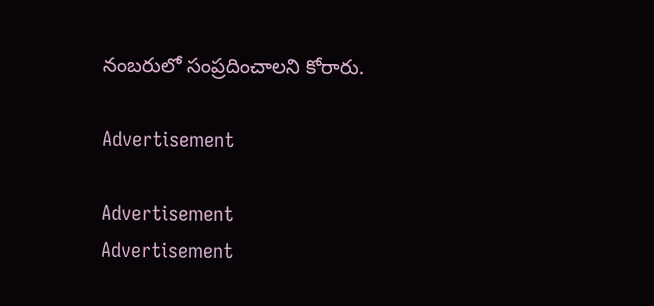నంబరులో సంప్రదించాలని కోరారు.

Advertisement

Advertisement
Advertisement